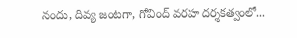నందు, దివ్య జంటగా, గోవింద్ వరహ దర్శకత్వంలో...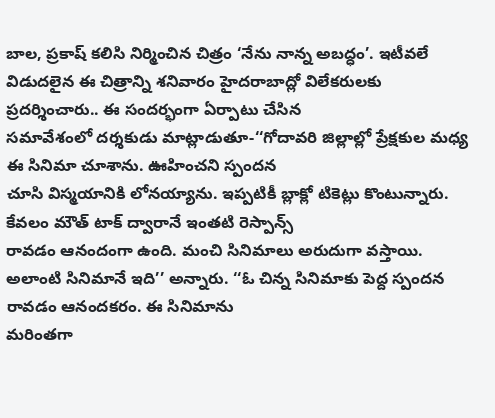బాల, ప్రకాష్ కలిసి నిర్మించిన చిత్రం ‘నేను నాన్న అబద్ధం’. ఇటీవలే
విడుదలైన ఈ చిత్రాన్ని శనివారం హైదరాబాద్లో విలేకరులకు ప్రదర్శించారు.. ఈ సందర్భంగా ఏర్పాటు చేసిన
సమావేశంలో దర్శకుడు మాట్లాడుతూ-‘‘గోదావరి జిల్లాల్లో ప్రేక్షకుల మధ్య ఈ సినిమా చూశాను. ఊహించని స్పందన
చూసి విస్మయానికి లోనయ్యాను. ఇప్పటికీ బ్లాక్లో టికెట్లు కొంటున్నారు. కేవలం మౌత్ టాక్ ద్వారానే ఇంతటి రెస్పాన్స్
రావడం ఆనందంగా ఉంది. మంచి సినిమాలు అరుదుగా వస్తాయి.
అలాంటి సినిమానే ఇది’’ అన్నారు. ‘‘ఓ చిన్న సినిమాకు పెద్ద స్పందన రావడం ఆనందకరం. ఈ సినిమాను
మరింతగా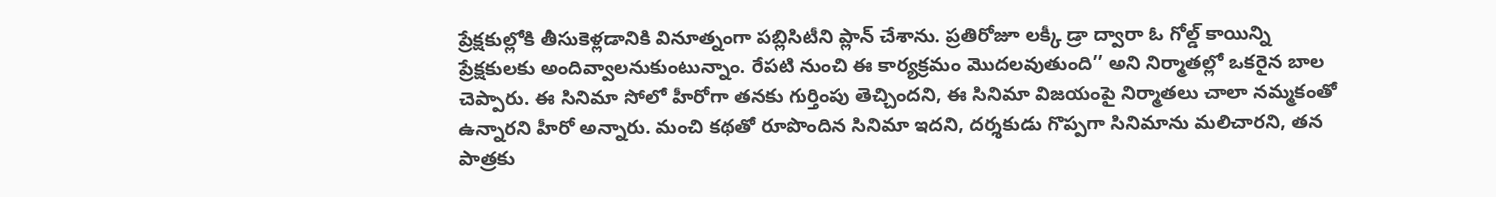ప్రేక్షకుల్లోకి తీసుకెళ్లడానికి వినూత్నంగా పబ్లిసిటీని ప్లాన్ చేశాను. ప్రతిరోజూ లక్కీ డ్రా ద్వారా ఓ గోల్డ్ కాయిన్ని
ప్రేక్షకులకు అందివ్వాలనుకుంటున్నాం. రేపటి నుంచి ఈ కార్యక్రమం మొదలవుతుంది’’ అని నిర్మాతల్లో ఒకరైన బాల
చెప్పారు. ఈ సినిమా సోలో హీరోగా తనకు గుర్తింపు తెచ్చిందని, ఈ సినిమా విజయంపై నిర్మాతలు చాలా నమ్మకంతో
ఉన్నారని హీరో అన్నారు. మంచి కథతో రూపొందిన సినిమా ఇదని, దర్శకుడు గొప్పగా సినిమాను మలిచారని, తన
పాత్రకు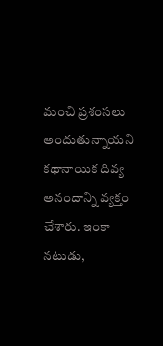మంచి ప్రశంసలు అందుతున్నాయని కథానాయిక దివ్య అనందాన్ని వ్యక్తం చేశారు. ఇంకా నటుడు,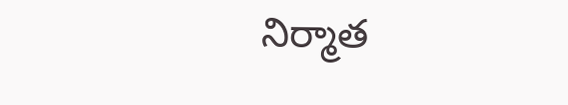నిర్మాత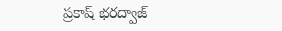ప్రకాష్ భరద్వాజ్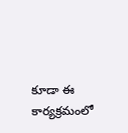కూడా ఈ కార్యక్రమంలో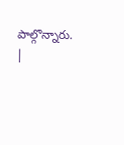పాల్గొన్నారు.
|